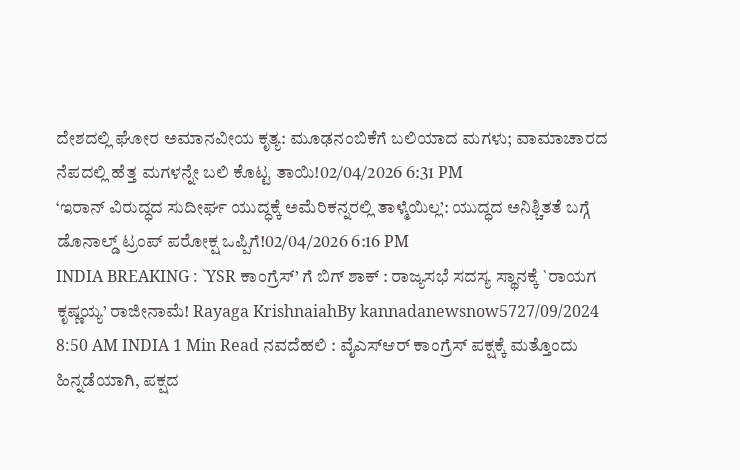ದೇಶದಲ್ಲಿ ಘೋರ ಅಮಾನವೀಯ ಕೃತ್ಯ: ಮೂಢನಂಬಿಕೆಗೆ ಬಲಿಯಾದ ಮಗಳು; ವಾಮಾಚಾರದ ನೆಪದಲ್ಲಿ ಹೆತ್ತ ಮಗಳನ್ನೇ ಬಲಿ ಕೊಟ್ಟ ತಾಯಿ!02/04/2026 6:31 PM
‘ಇರಾನ್ ವಿರುದ್ಧದ ಸುದೀರ್ಘ ಯುದ್ಧಕ್ಕೆ ಅಮೆರಿಕನ್ನರಲ್ಲಿ ತಾಳ್ಮೆಯಿಲ್ಲ’: ಯುದ್ಧದ ಅನಿಶ್ಚಿತತೆ ಬಗ್ಗೆ ಡೊನಾಲ್ಡ್ ಟ್ರಂಪ್ ಪರೋಕ್ಷ ಒಪ್ಪಿಗೆ!02/04/2026 6:16 PM
INDIA BREAKING : `YSR ಕಾಂಗ್ರೆಸ್’ ಗೆ ಬಿಗ್ ಶಾಕ್ : ರಾಜ್ಯಸಭೆ ಸದಸ್ಯ ಸ್ಥಾನಕ್ಕೆ `ರಾಯಗ ಕೃಷ್ಣಯ್ಯ’ ರಾಜೀನಾಮೆ! Rayaga KrishnaiahBy kannadanewsnow5727/09/2024 8:50 AM INDIA 1 Min Read ನವದೆಹಲಿ : ವೈಎಸ್ಆರ್ ಕಾಂಗ್ರೆಸ್ ಪಕ್ಷಕ್ಕೆ ಮತ್ತೊಂದು ಹಿನ್ನಡೆಯಾಗಿ, ಪಕ್ಷದ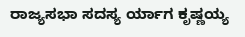ರಾಜ್ಯಸಭಾ ಸದಸ್ಯ ರ್ಯಾಗ ಕೃಷ್ಣಯ್ಯ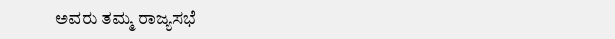ಅವರು ತಮ್ಮ ರಾಜ್ಯಸಭೆ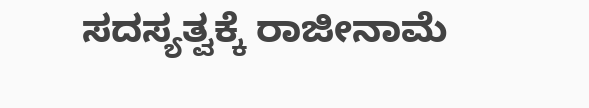ಸದಸ್ಯತ್ವಕ್ಕೆ ರಾಜೀನಾಮೆ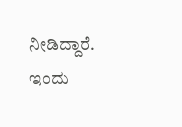ನೀಡಿದ್ದಾರೆ. ಇಂದು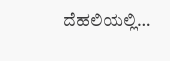ದೆಹಲಿಯಲ್ಲಿ…